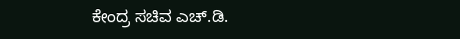ಕೇಂದ್ರ ಸಚಿವ ಎಚ್.ಡಿ.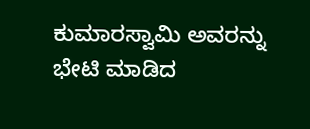ಕುಮಾರಸ್ವಾಮಿ ಅವರನ್ನು ಭೇಟಿ ಮಾಡಿದ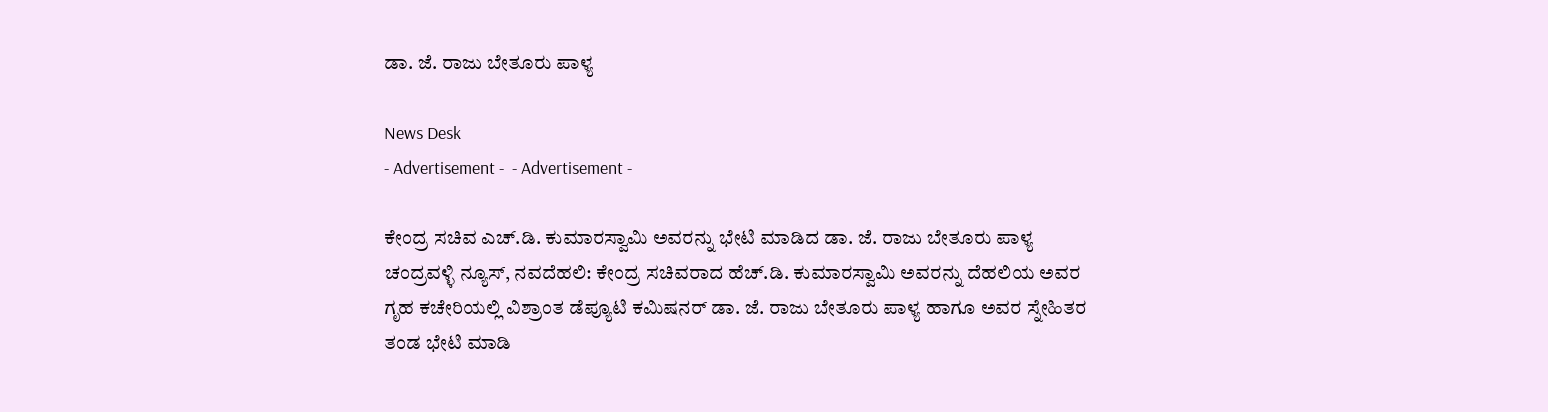ಡಾ. ಜೆ. ರಾಜು ಬೇತೂರು ಪಾಳ್ಯ

News Desk
- Advertisement -  - Advertisement -

ಕೇಂದ್ರ ಸಚಿವ ಎಚ್.ಡಿ. ಕುಮಾರಸ್ವಾಮಿ ಅವರನ್ನು ಭೇಟಿ ಮಾಡಿದ ಡಾ. ಜೆ. ರಾಜು ಬೇತೂರು ಪಾಳ್ಯ
ಚಂದ್ರವಳ್ಳಿ ನ್ಯೂಸ್, ನವದೆಹಲಿ: ಕೇಂದ್ರ ಸಚಿವರಾದ ಹೆಚ್.ಡಿ. ಕುಮಾರಸ್ವಾಮಿ ಅವರನ್ನು ದೆಹಲಿಯ ಅವರ ಗೃಹ ಕಚೇರಿಯಲ್ಲಿ ವಿಶ್ರಾಂತ ಡೆಪ್ಯೂಟಿ ಕಮಿಷನರ್ ಡಾ. ಜೆ. ರಾಜು ಬೇತೂರು ಪಾಳ್ಯ ಹಾಗೂ ಅವರ ಸ್ನೇಹಿತರ ತಂಡ ಭೇಟಿ ಮಾಡಿ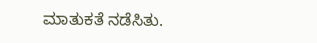ಮಾತುಕತೆ ನಡೆಸಿತು.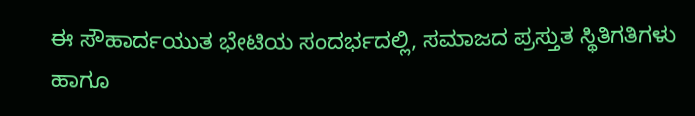ಈ ಸೌಹಾರ್ದಯುತ ಭೇಟಿಯ ಸಂದರ್ಭದಲ್ಲಿ, ಸಮಾಜದ ಪ್ರಸ್ತುತ ಸ್ಥಿತಿಗತಿಗಳು ಹಾಗೂ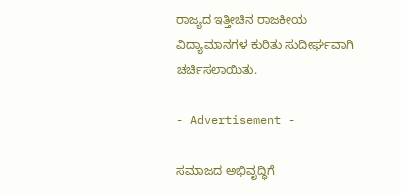ರಾಜ್ಯದ ಇತ್ತೀಚಿನ ರಾಜಕೀಯ ವಿದ್ಯಾಮಾನಗಳ ಕುರಿತು ಸುದೀರ್ಘವಾಗಿ ಚರ್ಚಿಸಲಾಯಿತು.

- Advertisement -

ಸಮಾಜದ ಅಭಿವೃದ್ಧಿಗೆ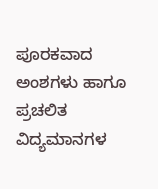ಪೂರಕವಾದ ಅಂಶಗಳು ಹಾಗೂ ಪ್ರಚಲಿತ ವಿದ್ಯಮಾನಗಳ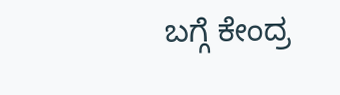ಬಗ್ಗೆ ಕೇಂದ್ರ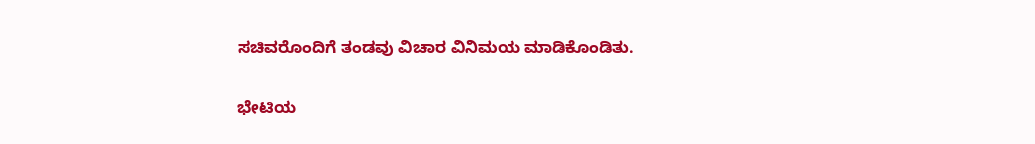ಸಚಿವರೊಂದಿಗೆ ತಂಡವು ವಿಚಾರ ವಿನಿಮಯ ಮಾಡಿಕೊಂಡಿತು.

ಭೇಟಿಯ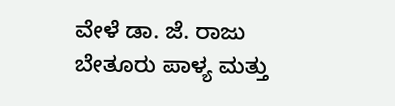ವೇಳೆ ಡಾ. ಜೆ. ರಾಜು ಬೇತೂರು ಪಾಳ್ಯ ಮತ್ತು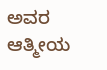ಅವರ ಆತ್ಮೀಯ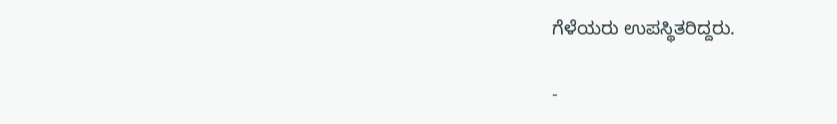ಗೆಳೆಯರು ಉಪಸ್ಥಿತರಿದ್ದರು.

-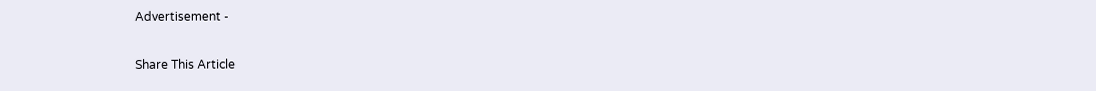Advertisement -

Share This Article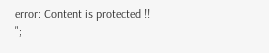error: Content is protected !!
";